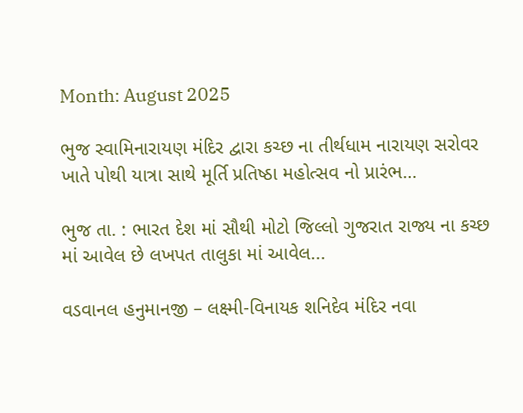Month: August 2025

ભુજ સ્વામિનારાયણ મંદિર દ્વારા કચ્છ ના તીર્થધામ નારાયણ સરોવર ખાતે પોથી યાત્રા સાથે મૂર્તિ પ્રતિષ્ઠા મહોત્સવ નો પ્રારંભ…

ભુજ તા. : ભારત દેશ માં સૌથી મોટો જિલ્લો ગુજરાત રાજ્ય ના કચ્છ માં આવેલ છે લખપત તાલુકા માં આવેલ...

વડવાનલ હનુમાનજી – લક્ષ્મી-વિનાયક શનિદેવ મંદિર નવા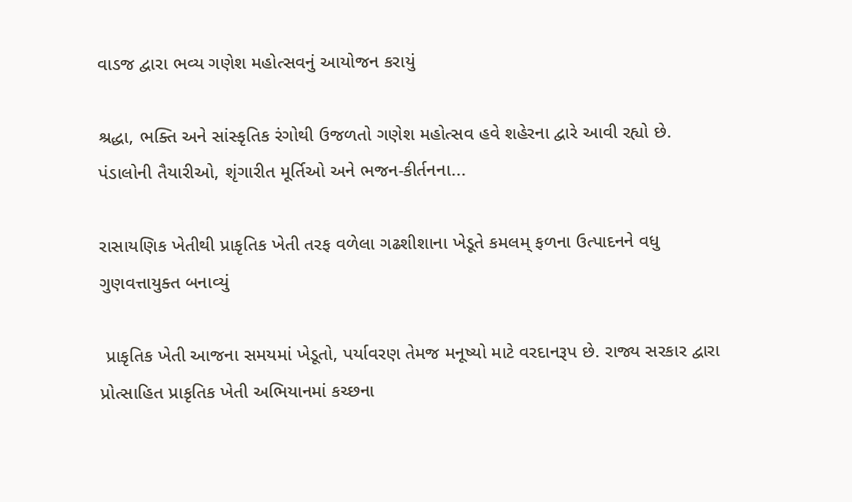વાડજ દ્વારા ભવ્ય ગણેશ મહોત્સવનું આયોજન કરાયું

શ્રદ્ધા, ભક્તિ અને સાંસ્કૃતિક રંગોથી ઉજળતો ગણેશ મહોત્સવ હવે શહેરના દ્વારે આવી રહ્યો છે. પંડાલોની તૈયારીઓ, શૃંગારીત મૂર્તિઓ અને ભજન-કીર્તનના...

રાસાયણિક ખેતીથી પ્રાકૃતિક ખેતી તરફ વળેલા ગઢશીશાના ખેડૂતે કમલમ્ ફળના ઉત્પાદનને વધુ ગુણવત્તાયુક્ત બનાવ્યું

 પ્રાકૃતિક ખેતી આજના સમયમાં ખેડૂતો, પર્યાવરણ તેમજ મનૂષ્યો માટે વરદાનરૂપ છે. રાજ્ય સરકાર દ્વારા પ્રોત્સાહિત પ્રાકૃતિક ખેતી અભિયાનમાં કચ્છના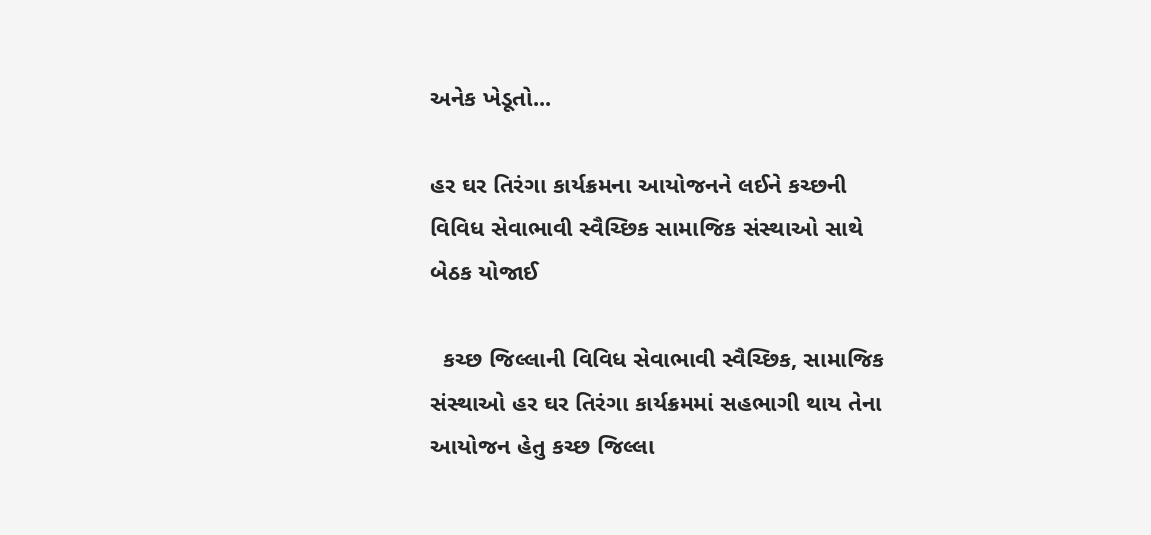અનેક ખેડૂતો...

હર ઘર તિરંગા કાર્યક્રમના આયોજનને લઈને કચ્છની વિવિધ સેવાભાવી સ્વૈચ્છિક સામાજિક સંસ્થાઓ સાથે બેઠક યોજાઈ

  કચ્છ જિલ્લાની વિવિધ સેવાભાવી સ્વૈચ્છિક, સામાજિક સંસ્થાઓ હર ઘર તિરંગા કાર્યક્રમમાં સહભાગી થાય તેના આયોજન હેતુ કચ્છ જિલ્લા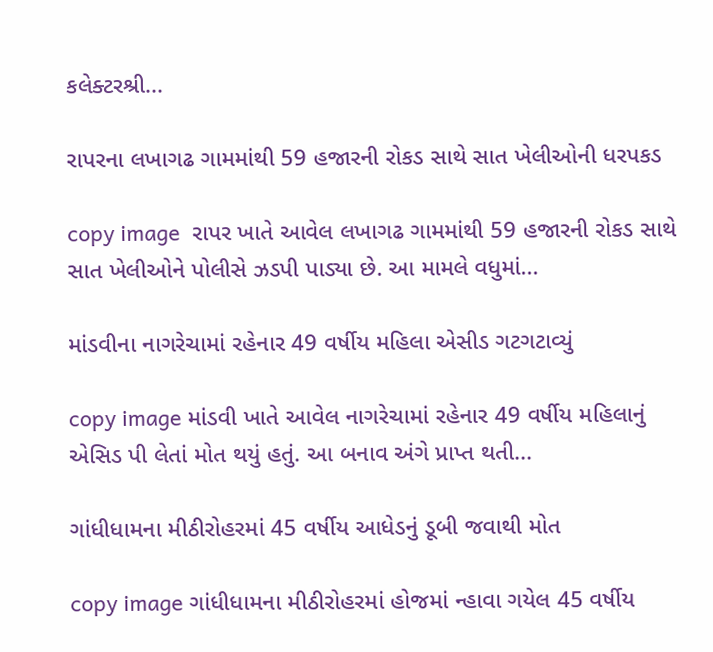કલેક્ટરશ્રી...

રાપરના લખાગઢ ગામમાંથી 59 હજારની રોકડ સાથે સાત ખેલીઓની ધરપકડ

copy image  રાપર ખાતે આવેલ લખાગઢ ગામમાંથી 59 હજારની રોકડ સાથે સાત ખેલીઓને પોલીસે ઝડપી પાડ્યા છે. આ મામલે વધુમાં...

માંડવીના નાગરેચામાં રહેનાર 49 વર્ષીય મહિલા એસીડ ગટગટાવ્યું

copy image માંડવી ખાતે આવેલ નાગરેચામાં રહેનાર 49 વર્ષીય મહિલાનું એસિડ પી લેતાં મોત થયું હતું. આ બનાવ અંગે પ્રાપ્ત થતી...

ગાંધીધામના મીઠીરોહરમાં 45 વર્ષીય આધેડનું ડૂબી જવાથી મોત

copy image ગાંધીધામના મીઠીરોહરમાં હોજમાં ન્હાવા ગયેલ 45 વર્ષીય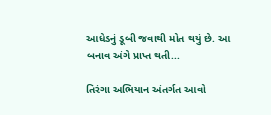આધેડનું ડૂબી જવાથી મોત થયું છે. આ બનાવ અંગે પ્રાપ્ત થતી...

તિરંગા અભિયાન અંતર્ગત આવો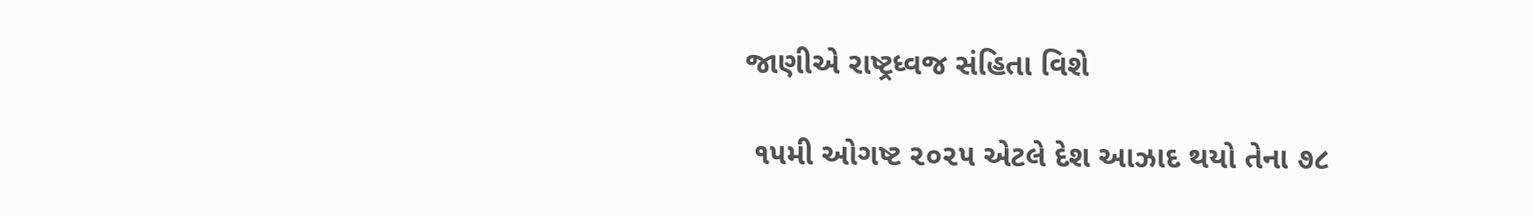જાણીએ રાષ્ટ્રધ્વજ સંહિતા વિશે

 ૧૫મી ઓગષ્ટ ૨૦૨૫ એટલે દેશ આઝાદ થયો તેના ૭૮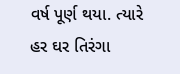વર્ષ પૂર્ણ થયા. ત્યારે હર ઘર તિરંગા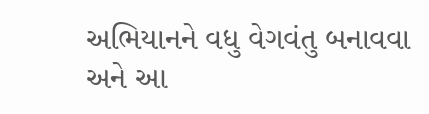અભિયાનને વધુ વેગવંતુ બનાવવા અને આ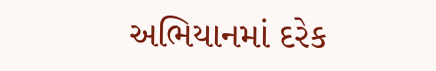અભિયાનમાં દરેક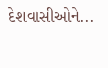દેશવાસીઓને...